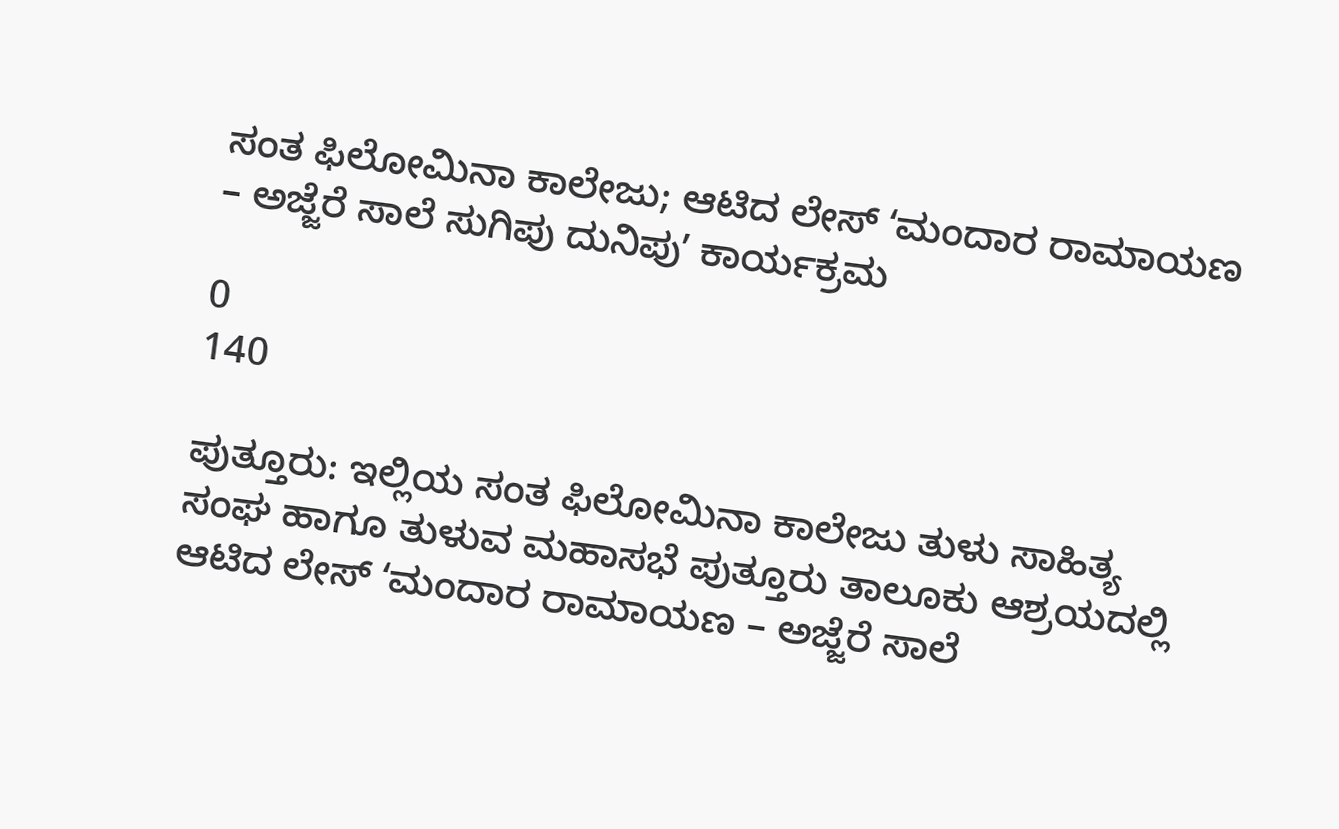ಸಂತ ಫಿಲೋಮಿನಾ ಕಾಲೇಜು; ಆಟಿದ ಲೇಸ್‌ ʻಮಂದಾರ ರಾಮಾಯಣ – ಅಜ್ಜೆರೆ ಸಾಲೆ ಸುಗಿಪು ದುನಿಪುʼ ಕಾರ್ಯಕ್ರಮ

0
140

ಪುತ್ತೂರು: ಇಲ್ಲಿಯ ಸಂತ ಫಿಲೋಮಿನಾ ಕಾಲೇಜು ತುಳು ಸಾಹಿತ್ಯ ಸಂಘ ಹಾಗೂ ತುಳುವ ಮಹಾಸಭೆ ಪುತ್ತೂರು ತಾಲೂಕು ಆಶ್ರಯದಲ್ಲಿ ಆಟಿದ ಲೇಸ್‌ ʻಮಂದಾರ ರಾಮಾಯಣ – ಅಜ್ಜೆರೆ ಸಾಲೆ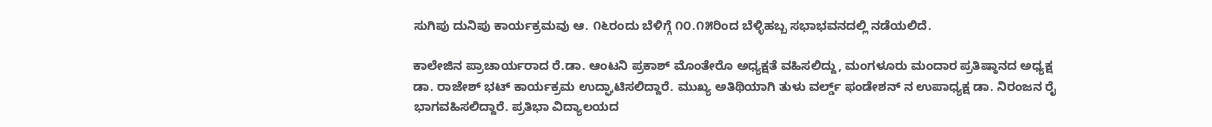ಸುಗಿಪು ದುನಿಪು ಕಾರ್ಯಕ್ರಮವು ಆ. ೧೬ರಂದು ಬೆಳಿಗ್ಗೆ ೧೦.೧೫ರಿಂದ ಬೆಳ್ಳಿಹಬ್ಬ ಸಭಾಭವನದಲ್ಲಿ ನಡೆಯಲಿದೆ.

ಕಾಲೇಜಿನ ಪ್ರಾಚಾರ್ಯರಾದ ರೆ.ಡಾ. ಆಂಟನಿ ಪ್ರಕಾಶ್‌ ಮೊಂತೇರೊ ಅಧ್ಯಕ್ಷತೆ ವಹಿಸಲಿದ್ದು, ಮಂಗಳೂರು ಮಂದಾರ ಪ್ರತಿಷ್ಠಾನದ ಅಧ್ಯಕ್ಷ ಡಾ. ರಾಜೇಶ್‌ ಭಟ್‌ ಕಾರ್ಯಕ್ರಮ ಉದ್ಘಾಟಿಸಲಿದ್ದಾರೆ. ಮುಖ್ಯ ಅತಿಥಿಯಾಗಿ ತುಳು ವರ್ಲ್ಡ್‌ ಫಂಡೇಶನ್‌ ನ ಉಪಾಧ್ಯಕ್ಷ ಡಾ. ನಿರಂಜನ ರೈ ಭಾಗವಹಿಸಲಿದ್ದಾರೆ. ಪ್ರತಿಭಾ ವಿದ್ಯಾಲಯದ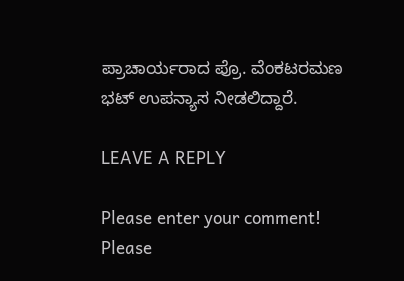ಪ್ರಾಚಾರ್ಯರಾದ ಪ್ರೊ. ವೆಂಕಟರಮಣ ಭಟ್‌ ಉಪನ್ಯಾಸ ನೀಡಲಿದ್ದಾರೆ.

LEAVE A REPLY

Please enter your comment!
Please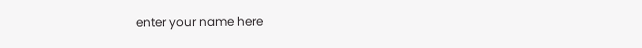enter your name here